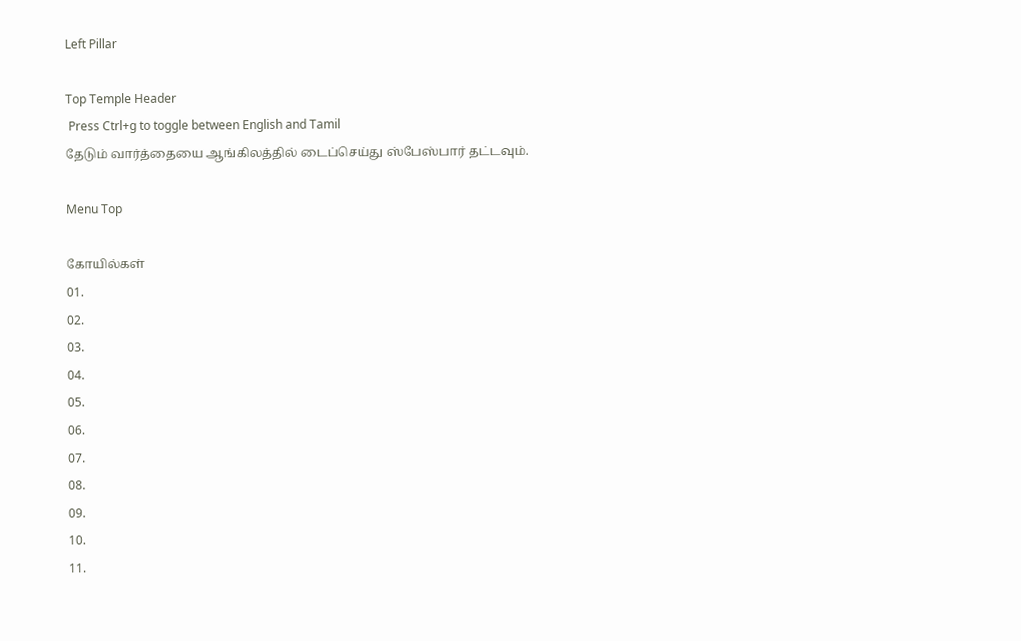Left Pillar

Top Temple Header
 Press Ctrl+g to toggle between English and Tamil
தேடும் வார்த்தையை ஆங்கிலத்தில் டைப்செய்து ஸ்பேஸ்பார் தட்டவும்.

Menu Top

கோயில்கள்
01.
02.
03.
04.
05.
06.
07.
08.
09.
10.
11.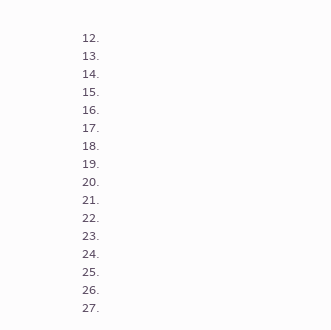12.
13.
14.
15.
16.
17.
18.
19.
20.
21.
22.
23.
24.
25.
26.
27.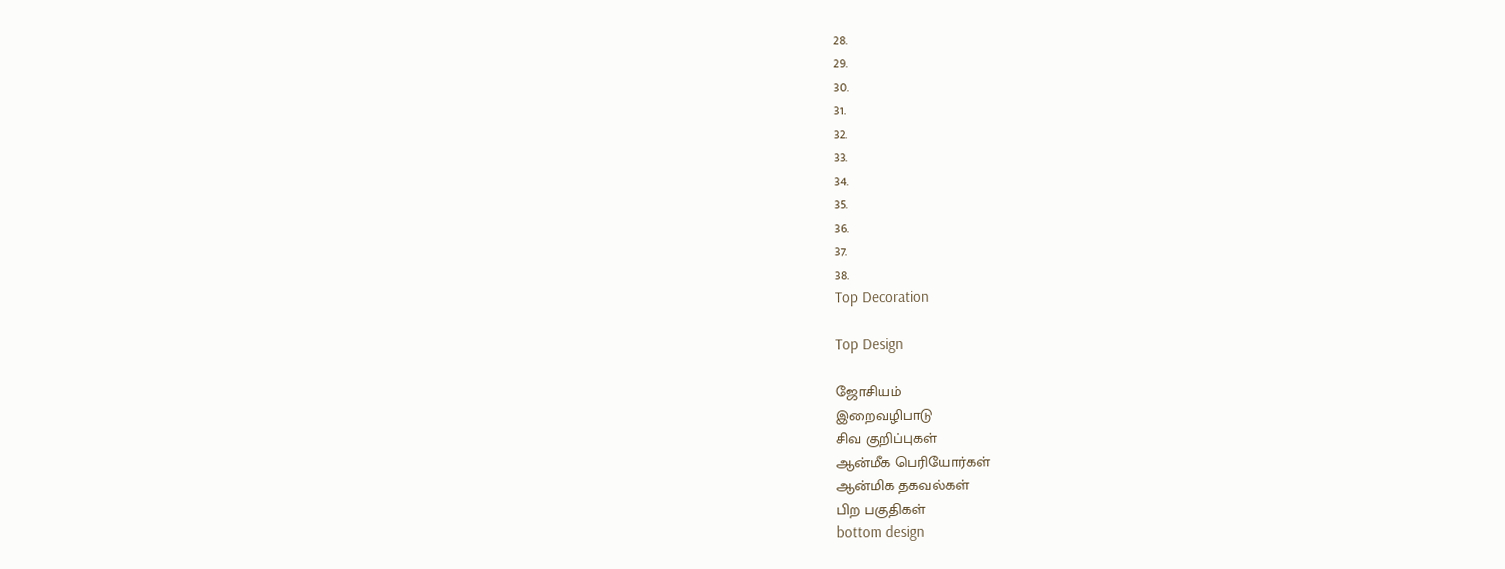28.
29.
30.
31.
32.
33.
34.
35.
36.
37.
38.
Top Decoration

Top Design

ஜோசியம்
இறைவழிபாடு
சிவ குறிப்புகள்
ஆன்மீக பெரியோர்கள்
ஆன்மிக தகவல்கள்
பிற பகுதிகள்
bottom design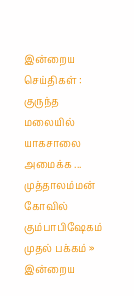இன்றைய செய்திகள் :
குருந்த மலையில் யாகசாலை அமைக்க ... முத்தாலம்மன் கோவில் கும்பாபிஷேகம்
முதல் பக்கம் » இன்றைய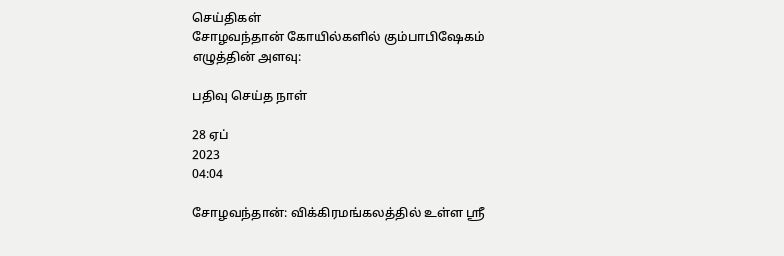செய்திகள்
சோழவந்தான் கோயில்களில் கும்பாபிஷேகம்
எழுத்தின் அளவு:

பதிவு செய்த நாள்

28 ஏப்
2023
04:04

சோழவந்தான்: விக்கிரமங்கலத்தில் உள்ள ஸ்ரீ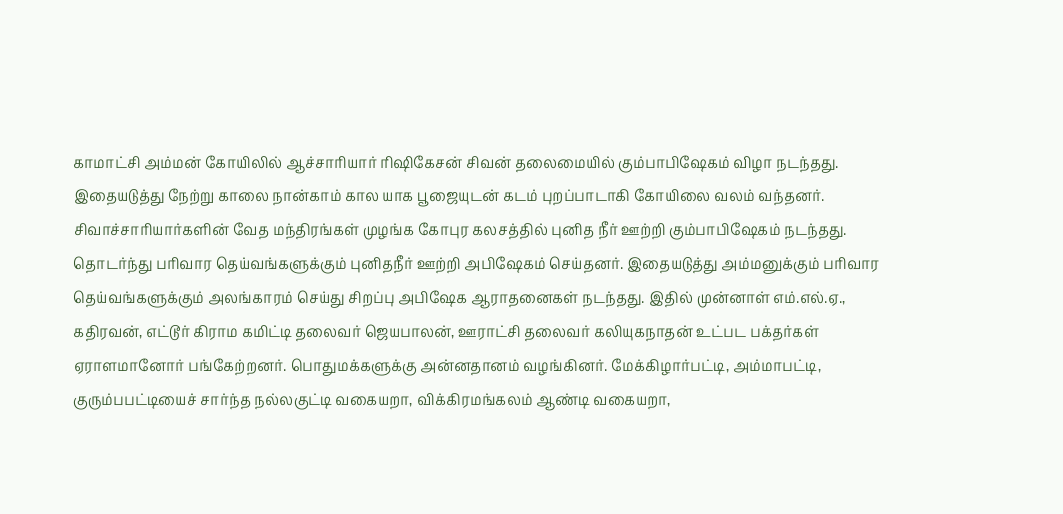காமாட்சி அம்மன் கோயிலில் ஆச்சாரியார் ரிஷிகேசன் சிவன் தலைமையில் கும்பாபிஷேகம் விழா நடந்தது. இதையடுத்து நேற்று காலை நான்காம் கால யாக பூஜையுடன் கடம் புறப்பாடாகி கோயிலை வலம் வந்தனர். சிவாச்சாரியார்களின் வேத மந்திரங்கள் முழங்க கோபுர கலசத்தில் புனித நீர் ஊற்றி கும்பாபிஷேகம் நடந்தது. தொடர்ந்து பரிவார தெய்வங்களுக்கும் புனிதநீர் ஊற்றி அபிஷேகம் செய்தனர். இதையடுத்து அம்மனுக்கும் பரிவார தெய்வங்களுக்கும் அலங்காரம் செய்து சிறப்பு அபிஷேக ஆராதனைகள் நடந்தது. இதில் முன்னாள் எம்.எல்.ஏ., கதிரவன், எட்டூர் கிராம கமிட்டி தலைவர் ஜெயபாலன், ஊராட்சி தலைவர் கலியுகநாதன் உட்பட பக்தர்கள் ஏராளமானோர் பங்கேற்றனர். பொதுமக்களுக்கு அன்னதானம் வழங்கினர். மேக்கிழார்பட்டி, அம்மாபட்டி, குரும்பபட்டியைச் சார்ந்த நல்லகுட்டி வகையறா, விக்கிரமங்கலம் ஆண்டி வகையறா,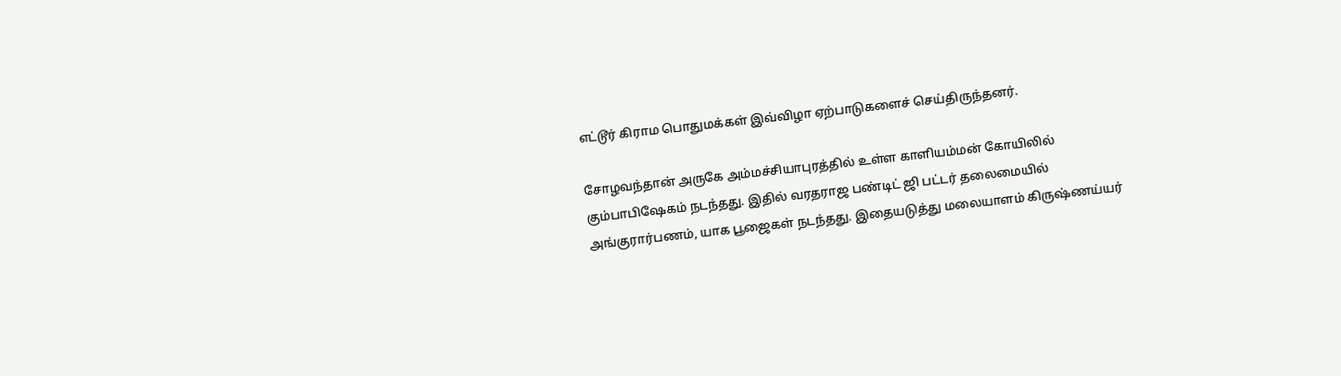எட்டூர் கிராம பொதுமக்கள் இவ்விழா ஏற்பாடுகளைச் செய்திருந்தனர்.

சோழவந்தான் அருகே அம்மச்சியாபுரத்தில் உள்ள காளியம்மன் கோயிலில் கும்பாபிஷேகம் நடந்தது. இதில் வரதராஜ பண்டிட் ஜி பட்டர் தலைமையில் அங்குரார்பணம், யாக பூஜைகள் நடந்தது. இதையடுத்து மலையாளம் கிருஷ்ணய்யர்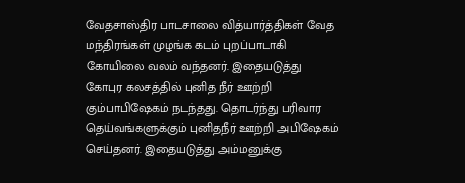வேதசாஸ்திர பாடசாலை வித்யார்த்திகள் வேத மந்திரங்கள் முழங்க கடம் புறப்பாடாகி கோயிலை வலம் வந்தனர். இதையடுத்து கோபுர கலசத்தில் புனித நீர் ஊற்றி கும்பாபிஷேகம் நடந்தது. தொடர்ந்து பரிவார தெய்வங்களுக்கும் புனிதநீர் ஊற்றி அபிஷேகம் செய்தனர். இதையடுத்து அம்மனுக்கு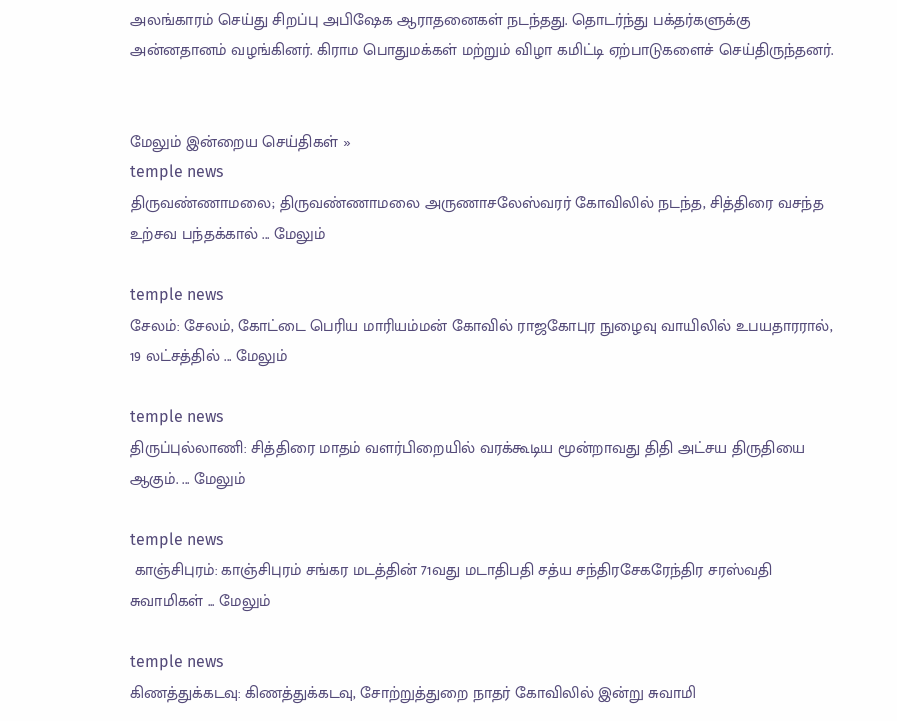அலங்காரம் செய்து சிறப்பு அபிஷேக ஆராதனைகள் நடந்தது. தொடர்ந்து பக்தர்களுக்கு அன்னதானம் வழங்கினர். கிராம பொதுமக்கள் மற்றும் விழா கமிட்டி ஏற்பாடுகளைச் செய்திருந்தனர்.


மேலும் இன்றைய செய்திகள் »
temple news
திருவண்ணாமலை; திருவண்ணாமலை அருணாசலேஸ்வரர் கோவிலில் நடந்த, சித்திரை வசந்த உற்சவ பந்தக்கால் ... மேலும்

temple news
சேலம்: சேலம், கோட்டை பெரிய மாரியம்மன் கோவில் ராஜகோபுர நுழைவு வாயிலில் உபயதாரரால், 19 லட்சத்தில் ... மேலும்

temple news
திருப்புல்லாணி: சித்திரை மாதம் வளர்பிறையில் வரக்கூடிய மூன்றாவது திதி அட்சய திருதியை ஆகும். ... மேலும்

temple news
 காஞ்சிபுரம்: காஞ்சிபுரம் சங்கர மடத்தின் 71வது மடாதிபதி சத்ய சந்திரசேகரேந்திர சரஸ்வதி சுவாமிகள் ... மேலும்

temple news
கிணத்துக்கடவு: கிணத்துக்கடவு, சோற்றுத்துறை நாதர் கோவிலில் இன்று சுவாமி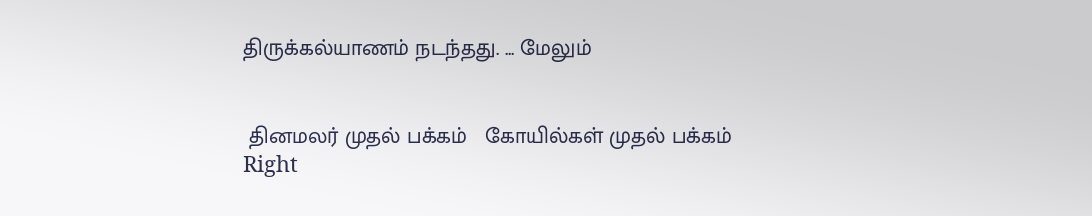திருக்கல்யாணம் நடந்தது. ... மேலும்


 தினமலர் முதல் பக்கம்   கோயில்கள் முதல் பக்கம்
Right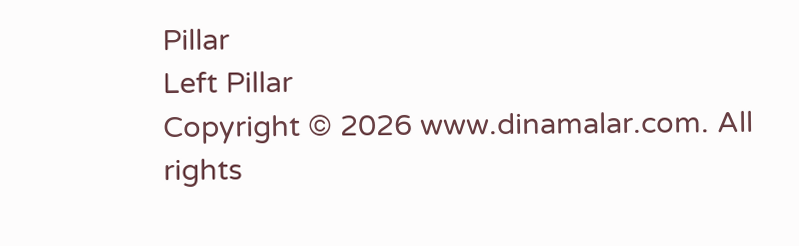Pillar
Left Pillar
Copyright © 2026 www.dinamalar.com. All rights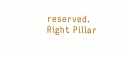reserved.
Right Pillar